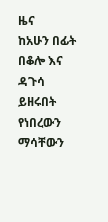ዜና
ከአሁን በፊት በቆሎ እና ዳጉሳ ይዘሩበት የነበረውን ማሳቸውን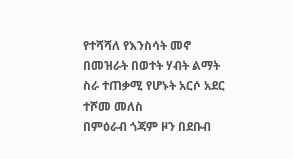የተሻሻለ የእንስሳት መኖ በመዝራት በወተት ሃብት ልማት ስራ ተጠቃሚ የሆኑት አርሶ አደር ተሾመ መለስ
በምዕራብ ጎጃም ዞን በደቡብ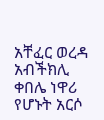አቸፈር ወረዳ አብችክሊ ቀበሌ ነዋሪ የሆኑት አርሶ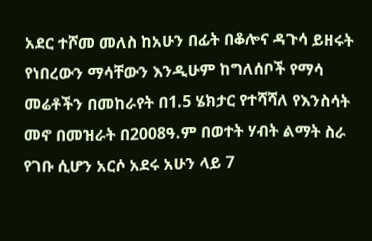አደር ተሾመ መለስ ከአሁን በፊት በቆሎና ዳጉሳ ይዘሩት የነበረውን ማሳቸውን እንዲሁም ከግለሰቦች የማሳ መሬቶችን በመከራየት በ1.5 ሄክታር የተሻሻለ የእንስሳት መኖ በመዝራት በ2008ዓ.ም በወተት ሃብት ልማት ስራ የገቡ ሲሆን አርሶ አደሩ አሁን ላይ 7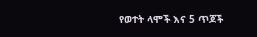የወተት ላሞች እና 5 ጥጆች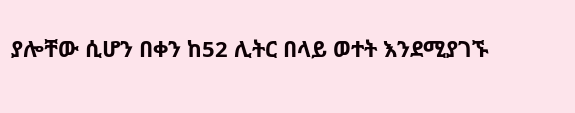ያሎቸው ሲሆን በቀን ከ52 ሊትር በላይ ወተት እንደሚያገኙ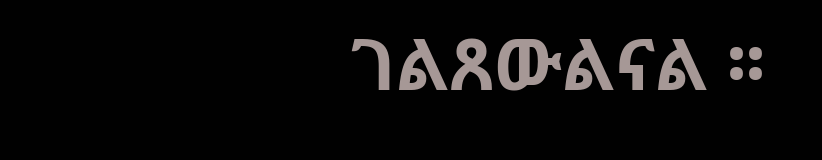ገልጸውልናል ፡፡